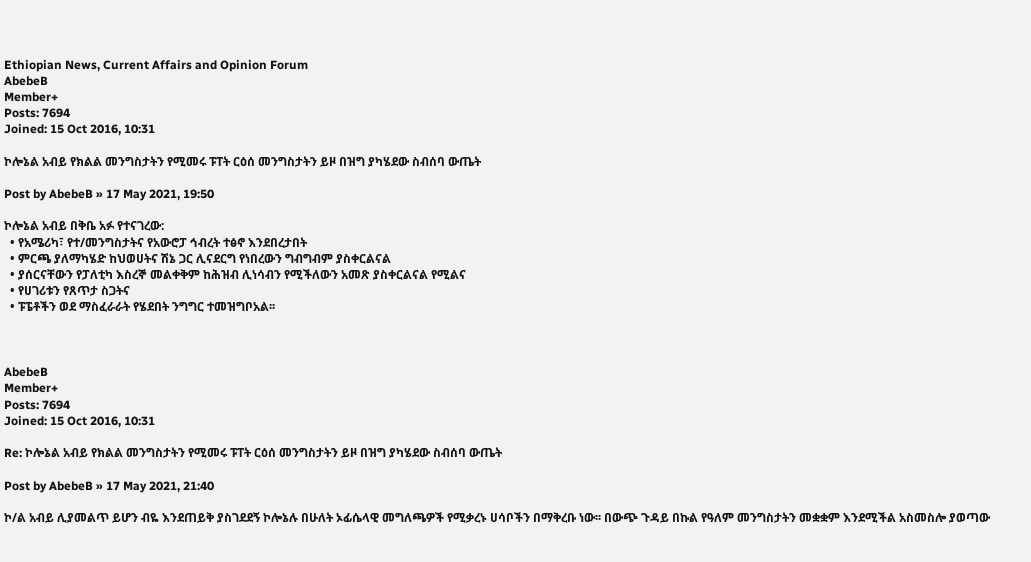Ethiopian News, Current Affairs and Opinion Forum
AbebeB
Member+
Posts: 7694
Joined: 15 Oct 2016, 10:31

ኮሎኔል አብይ የክልል መንግስታትን የሚመሩ ፑፐት ርዕሰ መንግስታትን ይዞ በዝግ ያካሄደው ስብሰባ ውጤት

Post by AbebeB » 17 May 2021, 19:50

ኮሎኔል አብይ በቅቤ አፉ የተናገረው:
  • የአሜሪካ፣ የተ/መንግስታትና የአውሮፓ ኅብረት ተፅኖ እንደበረታበት
  • ምርጫ ያለማካሄድ ከህወሀትና ሽኔ ጋር ሊናደርግ የነበረውን ግብግብም ያስቀርልናል
  • ያሰርናቸውን የፓለቲካ እስረኞ መልቀቅም ከሕዝብ ሊነሳብን የሚችለውን አመጽ ያስቀርልናል የሚልና
  • የሀገሪቱን የጸጥታ ስጋትና
  • ፑፔቶችን ወደ ማስፈራራት የሄደበት ንግግር ተመዝግቦአል፡፡



AbebeB
Member+
Posts: 7694
Joined: 15 Oct 2016, 10:31

Re: ኮሎኔል አብይ የክልል መንግስታትን የሚመሩ ፑፐት ርዕሰ መንግስታትን ይዞ በዝግ ያካሄደው ስብሰባ ውጤት

Post by AbebeB » 17 May 2021, 21:40

ኮ/ል አብይ ሊያመልጥ ይሆን ብዬ እንደጠይቅ ያስገደደኝ ኮሎኔሉ በሁለት ኦፊሴላዊ መግለጫዎች የሚቃረኑ ሀሳቦችን በማቅረቡ ነው፡፡ በውጭ ጉዳይ በኩል የዓለም መንግስታትን መቋቋም እንደሚችል አስመስሎ ያወጣው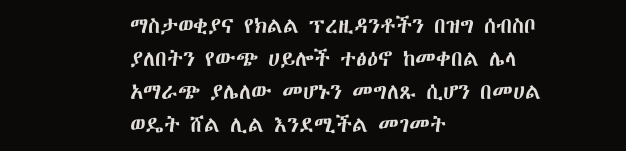ማስታወቂያና የክልል ፕረዚዳንቶችን በዝግ ሰብስቦ ያለበትን የውጭ ሀይሎች ተፅዕኖ ከመቀበል ሌላ አማራጭ ያሌለው መሆኑን መግለጹ ሲሆን በመሀል ወዴት ሸል ሊል እንደሚችል መገመት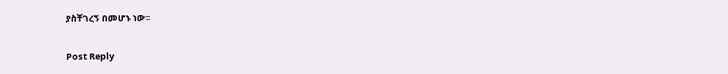ያስቸገረኝ በመሆኑ ነው፡፡

Post Reply